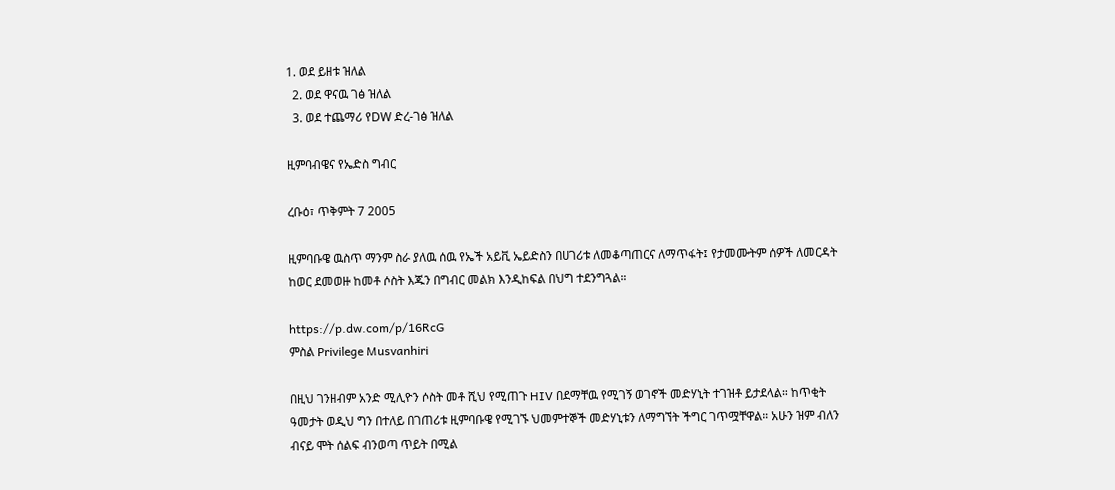1. ወደ ይዘቱ ዝለል
  2. ወደ ዋናዉ ገፅ ዝለል
  3. ወደ ተጨማሪ የDW ድረ-ገፅ ዝለል

ዚምባብዌና የኤድስ ግብር

ረቡዕ፣ ጥቅምት 7 2005

ዚምባቡዌ ዉስጥ ማንም ስራ ያለዉ ሰዉ የኤች አይቪ ኤይድስን በሀገሪቱ ለመቆጣጠርና ለማጥፋት፤ የታመሙትም ሰዎች ለመርዳት ከወር ደመወዙ ከመቶ ሶስት እጁን በግብር መልክ እንዲከፍል በህግ ተደንግጓል።

https://p.dw.com/p/16RcG
ምስል Privilege Musvanhiri

በዚህ ገንዘብም አንድ ሚሊዮን ሶስት መቶ ሺህ የሚጠጉ HIV በደማቸዉ የሚገኝ ወገኖች መድሃኒት ተገዝቶ ይታደላል። ከጥቂት ዓመታት ወዲህ ግን በተለይ በገጠሪቱ ዚምባቡዌ የሚገኙ ህመምተኞች መድሃኒቱን ለማግኘት ችግር ገጥሟቸዋል። አሁን ዝም ብለን ብናይ ሞት ሰልፍ ብንወጣ ጥይት በሚል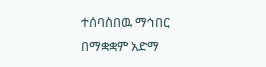ተሰባስበዉ ማኅበር በማቋቋም አድማ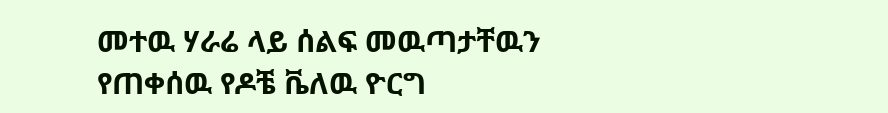መተዉ ሃራሬ ላይ ሰልፍ መዉጣታቸዉን የጠቀሰዉ የዶቼ ቬለዉ ዮርግ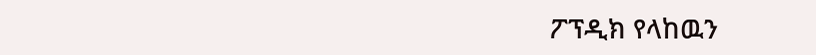ፖፕዲክ የላከዉን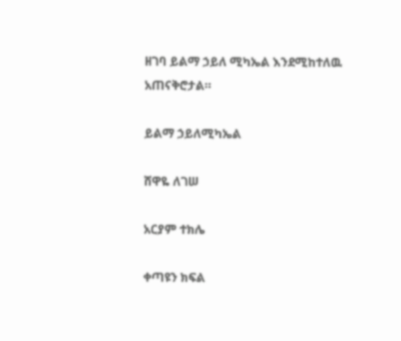ዘገባ ይልማ ኃይለ ሚካኤል እንደሚከተለዉ አጠናቅሮታል።

ይልማ ኃይለሚካኤል

ሸዋዬ ለገሠ

አርያም ተክሌ

ቀጣዩን ክፍል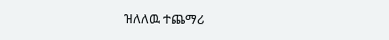ዝለለዉ ተጨማሪ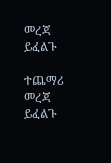መረጃ ይፈልጉ

ተጨማሪ መረጃ ይፈልጉ